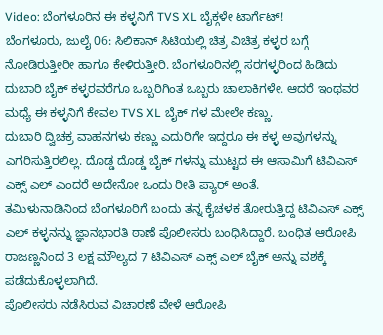Video: ಬೆಂಗಳೂರಿನ ಈ ಕಳ್ಳನಿಗೆ TVS XL ಬೈಕ್ಗಳೇ ಟಾರ್ಗೆಟ್!
ಬೆಂಗಳೂರು, ಜುಲೈ 06: ಸಿಲಿಕಾನ್ ಸಿಟಿಯಲ್ಲಿ ಚಿತ್ರ ವಿಚಿತ್ರ ಕಳ್ಳರ ಬಗ್ಗೆ ನೋಡಿರುತ್ತೀರೀ ಹಾಗೂ ಕೇಳಿರುತ್ತೀರಿ. ಬೆಂಗಳೂರಿನಲ್ಲಿ ಸರಗಳ್ಳರಿಂದ ಹಿಡಿದು ದುಬಾರಿ ಬೈಕ್ ಕಳ್ಳರವರೆಗೂ ಒಬ್ಬರಿಗಿಂತ ಒಬ್ಬರು ಚಾಲಾಕಿಗಳೇ. ಆದರೆ ಇಂಥವರ ಮಧ್ಯೆ ಈ ಕಳ್ಳನಿಗೆ ಕೇವಲ TVS XL ಬೈಕ್ ಗಳ ಮೇಲೇ ಕಣ್ಣು.
ದುಬಾರಿ ದ್ವಿಚಕ್ರ ವಾಹನಗಳು ಕಣ್ಣು ಎದುರಿಗೇ ಇದ್ದರೂ ಈ ಕಳ್ಳ ಅವುಗಳನ್ನು ಎಗರಿಸುತ್ತಿರಲಿಲ್ಲ. ದೊಡ್ಡ ದೊಡ್ಡ ಬೈಕ್ ಗಳನ್ನು ಮುಟ್ಟದ ಈ ಆಸಾಮಿಗೆ ಟಿವಿಎಸ್ ಎಕ್ಸ್ ಎಲ್ ಎಂದರೆ ಅದೇನೋ ಒಂದು ರೀತಿ ಪ್ಯಾರ್ ಅಂತೆ.
ತಮಿಳುನಾಡಿನಿಂದ ಬೆಂಗಳೂರಿಗೆ ಬಂದು ತನ್ನ ಕೈಚಳಕ ತೋರುತ್ತಿದ್ದ ಟಿವಿಎಸ್ ಎಕ್ಸ್ ಎಲ್ ಕಳ್ಳನನ್ನು ಜ್ಞಾನಭಾರತಿ ಠಾಣೆ ಪೊಲೀಸರು ಬಂಧಿಸಿದ್ದಾರೆ. ಬಂಧಿತ ಆರೋಪಿ ರಾಜಣ್ಣನಿಂದ 3 ಲಕ್ಷ ಮೌಲ್ಯದ 7 ಟಿವಿಎಸ್ ಎಕ್ಸ್ ಎಲ್ ಬೈಕ್ ಅನ್ನು ವಶಕ್ಕೆ ಪಡೆದುಕೊಳ್ಳಲಾಗಿದೆ.
ಪೊಲೀಸರು ನಡೆಸಿರುವ ವಿಚಾರಣೆ ವೇಳೆ ಆರೋಪಿ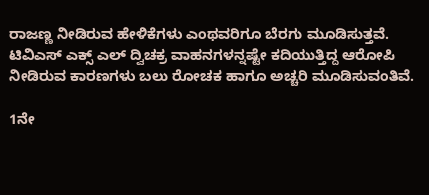ರಾಜಣ್ಣ ನೀಡಿರುವ ಹೇಳಿಕೆಗಳು ಎಂಥವರಿಗೂ ಬೆರಗು ಮೂಡಿಸುತ್ತವೆ. ಟಿವಿಎಸ್ ಎಕ್ಸ್ ಎಲ್ ದ್ವಿಚಕ್ರ ವಾಹನಗಳನ್ನಷ್ಟೇ ಕದಿಯುತ್ತಿದ್ದ ಆರೋಪಿ ನೀಡಿರುವ ಕಾರಣಗಳು ಬಲು ರೋಚಕ ಹಾಗೂ ಅಚ್ಚರಿ ಮೂಡಿಸುವಂತಿವೆ.

1ನೇ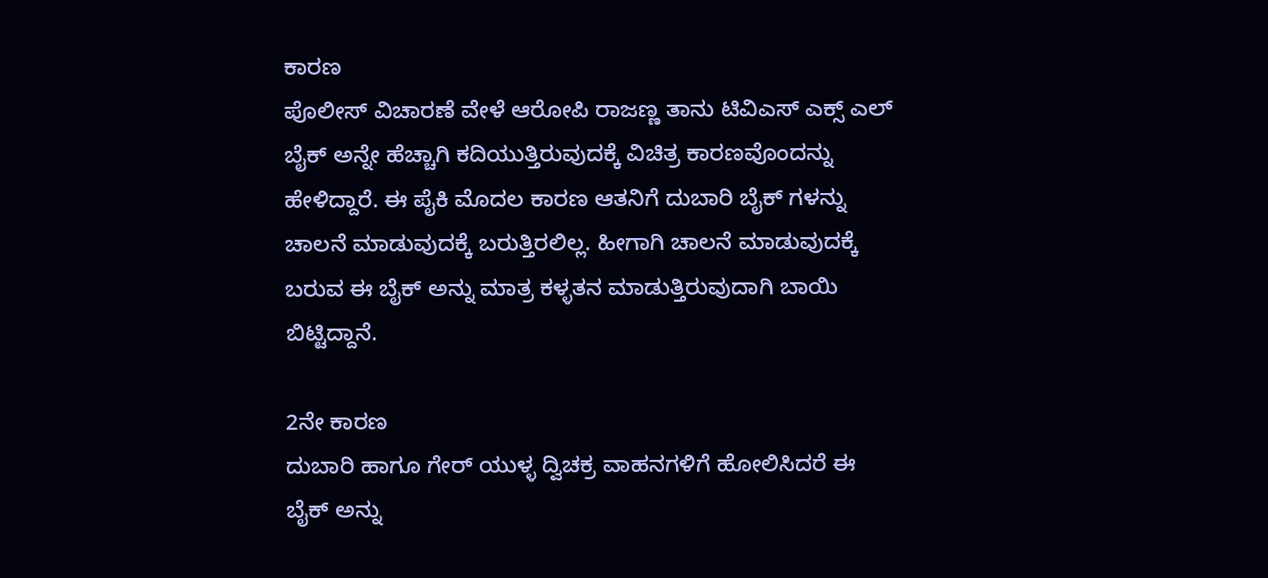ಕಾರಣ
ಪೊಲೀಸ್ ವಿಚಾರಣೆ ವೇಳೆ ಆರೋಪಿ ರಾಜಣ್ಣ ತಾನು ಟಿವಿಎಸ್ ಎಕ್ಸ್ ಎಲ್ ಬೈಕ್ ಅನ್ನೇ ಹೆಚ್ಚಾಗಿ ಕದಿಯುತ್ತಿರುವುದಕ್ಕೆ ವಿಚಿತ್ರ ಕಾರಣವೊಂದನ್ನು ಹೇಳಿದ್ದಾರೆ. ಈ ಪೈಕಿ ಮೊದಲ ಕಾರಣ ಆತನಿಗೆ ದುಬಾರಿ ಬೈಕ್ ಗಳನ್ನು ಚಾಲನೆ ಮಾಡುವುದಕ್ಕೆ ಬರುತ್ತಿರಲಿಲ್ಲ. ಹೀಗಾಗಿ ಚಾಲನೆ ಮಾಡುವುದಕ್ಕೆ ಬರುವ ಈ ಬೈಕ್ ಅನ್ನು ಮಾತ್ರ ಕಳ್ಳತನ ಮಾಡುತ್ತಿರುವುದಾಗಿ ಬಾಯಿ ಬಿಟ್ಟಿದ್ದಾನೆ.

2ನೇ ಕಾರಣ
ದುಬಾರಿ ಹಾಗೂ ಗೇರ್ ಯುಳ್ಳ ದ್ವಿಚಕ್ರ ವಾಹನಗಳಿಗೆ ಹೋಲಿಸಿದರೆ ಈ ಬೈಕ್ ಅನ್ನು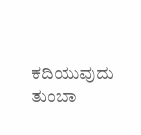ಕದಿಯುವುದು ತುಂಬಾ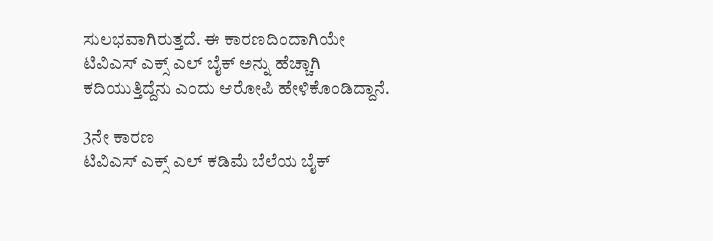ಸುಲಭವಾಗಿರುತ್ತದೆ. ಈ ಕಾರಣದಿಂದಾಗಿಯೇ ಟಿವಿಎಸ್ ಎಕ್ಸ್ ಎಲ್ ಬೈಕ್ ಅನ್ನು ಹೆಚ್ಚಾಗಿ ಕದಿಯುತ್ತಿದ್ದೆನು ಎಂದು ಆರೋಪಿ ಹೇಳಿಕೊಂಡಿದ್ದಾನೆ.

3ನೇ ಕಾರಣ
ಟಿವಿಎಸ್ ಎಕ್ಸ್ ಎಲ್ ಕಡಿಮೆ ಬೆಲೆಯ ಬೈಕ್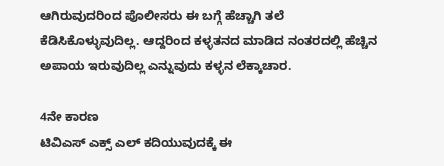ಆಗಿರುವುದರಿಂದ ಪೊಲೀಸರು ಈ ಬಗ್ಗೆ ಹೆಚ್ಚಾಗಿ ತಲೆ ಕೆಡಿಸಿಕೊಳ್ಳುವುದಿಲ್ಲ. ಆದ್ದರಿಂದ ಕಳ್ಳತನದ ಮಾಡಿದ ನಂತರದಲ್ಲಿ ಹೆಚ್ಚಿನ ಅಪಾಯ ಇರುವುದಿಲ್ಲ ಎನ್ನುವುದು ಕಳ್ಳನ ಲೆಕ್ಕಾಚಾರ.

4ನೇ ಕಾರಣ
ಟಿವಿಎಸ್ ಎಕ್ಸ್ ಎಲ್ ಕದಿಯುವುದಕ್ಕೆ ಈ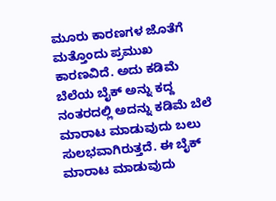ಮೂರು ಕಾರಣಗಳ ಜೊತೆಗೆ ಮತ್ತೊಂದು ಪ್ರಮುಖ ಕಾರಣವಿದೆ. ಅದು ಕಡಿಮೆ ಬೆಲೆಯ ಬೈಕ್ ಅನ್ನು ಕದ್ದ ನಂತರದಲ್ಲಿ ಅದನ್ನು ಕಡಿಮೆ ಬೆಲೆ ಮಾರಾಟ ಮಾಡುವುದು ಬಲು ಸುಲಭವಾಗಿರುತ್ತದೆ. ಈ ಬೈಕ್ ಮಾರಾಟ ಮಾಡುವುದು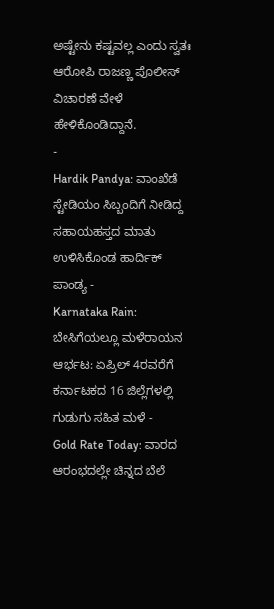ಅಷ್ಟೇನು ಕಷ್ಟವಲ್ಲ ಎಂದು ಸ್ವತಃ ಆರೋಪಿ ರಾಜಣ್ಣ ಪೊಲೀಸ್ ವಿಚಾರಣೆ ವೇಳೆ ಹೇಳಿಕೊಂಡಿದ್ದಾನೆ.
-
Hardik Pandya: ವಾಂಖೆಡೆ ಸ್ಟೇಡಿಯಂ ಸಿಬ್ಬಂದಿಗೆ ನೀಡಿದ್ದ ಸಹಾಯಹಸ್ತದ ಮಾತು ಉಳಿಸಿಕೊಂಡ ಹಾರ್ದಿಕ್ ಪಾಂಡ್ಯ -
Karnataka Rain: ಬೇಸಿಗೆಯಲ್ಲೂ ಮಳೆರಾಯನ ಆರ್ಭಟ: ಏಪ್ರಿಲ್ 4ರವರೆಗೆ ಕರ್ನಾಟಕದ 16 ಜಿಲ್ಲೆಗಳಲ್ಲಿ ಗುಡುಗು ಸಹಿತ ಮಳೆ -
Gold Rate Today: ವಾರದ ಆರಂಭದಲ್ಲೇ ಚಿನ್ನದ ಬೆಲೆ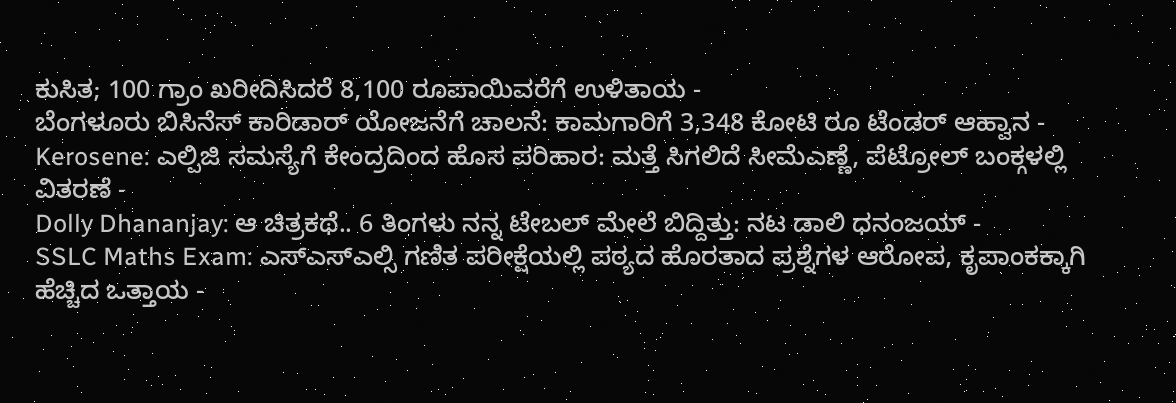ಕುಸಿತ; 100 ಗ್ರಾಂ ಖರೀದಿಸಿದರೆ 8,100 ರೂಪಾಯಿವರೆಗೆ ಉಳಿತಾಯ -
ಬೆಂಗಳೂರು ಬಿಸಿನೆಸ್ ಕಾರಿಡಾರ್ ಯೋಜನೆಗೆ ಚಾಲನೆ: ಕಾಮಗಾರಿಗೆ 3,348 ಕೋಟಿ ರೂ ಟೆಂಡರ್ ಆಹ್ವಾನ -
Kerosene: ಎಲ್ಪಿಜಿ ಸಮಸ್ಯೆಗೆ ಕೇಂದ್ರದಿಂದ ಹೊಸ ಪರಿಹಾರ: ಮತ್ತೆ ಸಿಗಲಿದೆ ಸೀಮೆಎಣ್ಣೆ, ಪೆಟ್ರೋಲ್ ಬಂಕ್ಗಳಲ್ಲಿ ವಿತರಣೆ -
Dolly Dhananjay: ಆ ಚಿತ್ರಕಥೆ.. 6 ತಿಂಗಳು ನನ್ನ ಟೇಬಲ್ ಮೇಲೆ ಬಿದ್ದಿತ್ತು: ನಟ ಡಾಲಿ ಧನಂಜಯ್ -
SSLC Maths Exam: ಎಸ್ಎಸ್ಎಲ್ಸಿ ಗಣಿತ ಪರೀಕ್ಷೆಯಲ್ಲಿ ಪಠ್ಯದ ಹೊರತಾದ ಪ್ರಶ್ನೆಗಳ ಆರೋಪ, ಕೃಪಾಂಕಕ್ಕಾಗಿ ಹೆಚ್ಚಿದ ಒತ್ತಾಯ -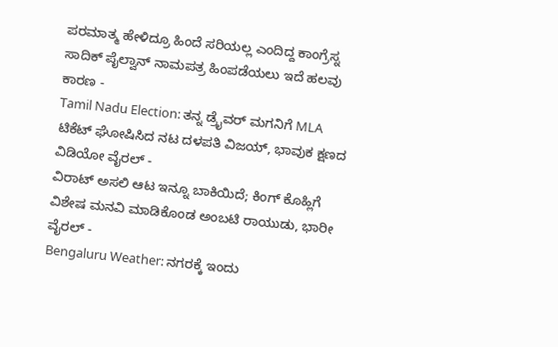ಪರಮಾತ್ಮ ಹೇಳಿದ್ರೂ ಹಿಂದೆ ಸರಿಯಲ್ಲ ಎಂದಿದ್ದ ಕಾಂಗ್ರೆಸ್ನ ಸಾದಿಕ್ ಪೈಲ್ವಾನ್ ನಾಮಪತ್ರ ಹಿಂಪಡೆಯಲು ಇದೆ ಹಲವು ಕಾರಣ -
Tamil Nadu Election: ತನ್ನ ಡ್ರೈವರ್ ಮಗನಿಗೆ MLA ಟಿಕೆಟ್ ಘೋಷಿಸಿದ ನಟ ದಳಪತಿ ವಿಜಯ್, ಭಾವುಕ ಕ್ಷಣದ ವಿಡಿಯೋ ವೈರಲ್ -
ವಿರಾಟ್ ಅಸಲಿ ಆಟ ಇನ್ನೂ ಬಾಕಿಯಿದೆ; ಕಿಂಗ್ ಕೊಹ್ಲಿಗೆ ವಿಶೇಷ ಮನವಿ ಮಾಡಿಕೊಂಡ ಅಂಬಟಿ ರಾಯುಡು, ಭಾರೀ ವೈರಲ್ -
Bengaluru Weather: ನಗರಕ್ಕೆ ಇಂದು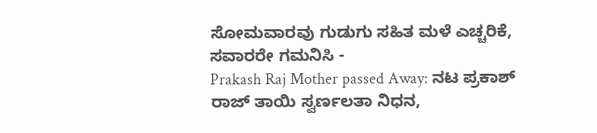ಸೋಮವಾರವು ಗುಡುಗು ಸಹಿತ ಮಳೆ ಎಚ್ಚರಿಕೆ, ಸವಾರರೇ ಗಮನಿಸಿ -
Prakash Raj Mother passed Away: ನಟ ಪ್ರಕಾಶ್ ರಾಜ್ ತಾಯಿ ಸ್ವರ್ಣಲತಾ ನಿಧನ,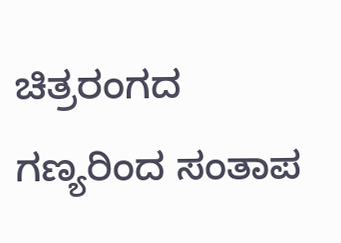ಚಿತ್ರರಂಗದ ಗಣ್ಯರಿಂದ ಸಂತಾಪ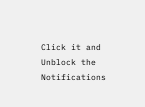Click it and Unblock the Notifications